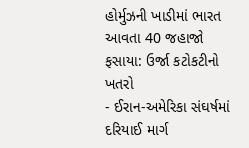હોર્મુઝની ખાડીમાં ભારત આવતા 40 જહાજો ફસાયા: ઉર્જા કટોકટીનો ખતરો
- ઈરાન-અમેરિકા સંઘર્ષમાં દરિયાઈ માર્ગ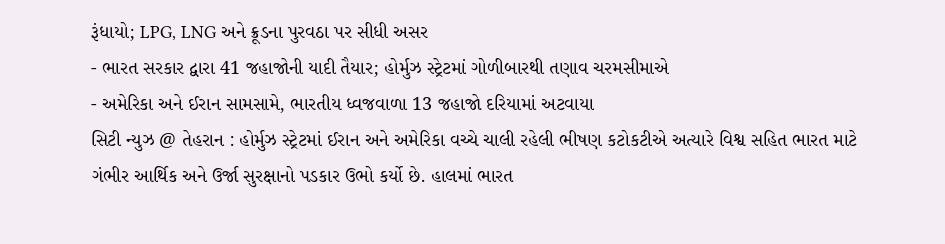રૂંધાયો; LPG, LNG અને ક્રૂડના પુરવઠા પર સીધી અસર
- ભારત સરકાર દ્વારા 41 જહાજોની યાદી તૈયાર; હોર્મુઝ સ્ટ્રેટમાં ગોળીબારથી તણાવ ચરમસીમાએ
- અમેરિકા અને ઈરાન સામસામે, ભારતીય ધ્વજવાળા 13 જહાજો દરિયામાં અટવાયા
સિટી ન્યુઝ @ તેહરાન : હોર્મુઝ સ્ટ્રેટમાં ઈરાન અને અમેરિકા વચ્ચે ચાલી રહેલી ભીષણ કટોકટીએ અત્યારે વિશ્વ સહિત ભારત માટે ગંભીર આર્થિક અને ઉર્જા સુરક્ષાનો પડકાર ઉભો કર્યો છે. હાલમાં ભારત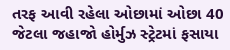તરફ આવી રહેલા ઓછામાં ઓછા 40 જેટલા જહાજો હોર્મુઝ સ્ટ્રેટમાં ફસાયા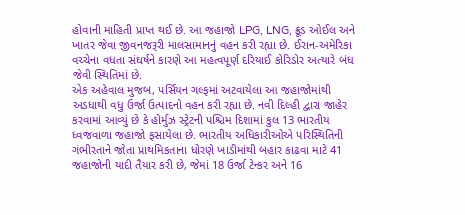હોવાની માહિતી પ્રાપ્ત થઈ છે. આ જહાજો LPG, LNG, ક્રૂડ ઓઈલ અને ખાતર જેવા જીવનજરૂરી માલસામાનનું વહન કરી રહ્યા છે. ઈરાન-અમેરિકા વચ્ચેના વધતા સંઘર્ષને કારણે આ મહત્વપૂર્ણ દરિયાઈ કોરિડોર અત્યારે બંધ જેવી સ્થિતિમાં છે.
એક અહેવાલ મુજબ, પર્સિયન ગલ્ફમાં અટવાયેલા આ જહાજોમાંથી અડધાથી વધુ ઉર્જા ઉત્પાદનો વહન કરી રહ્યા છે. નવી દિલ્હી દ્વારા જાહેર કરવામાં આવ્યું છે કે હોર્મુઝ સ્ટ્રેટની પશ્ચિમ દિશામાં કુલ 13 ભારતીય ધ્વજવાળા જહાજો ફસાયેલા છે. ભારતીય અધિકારીઓએ પરિસ્થિતિની ગંભીરતાને જોતા પ્રાથમિકતાના ધોરણે ખાડીમાંથી બહાર કાઢવા માટે 41 જહાજોની યાદી તૈયાર કરી છે, જેમાં 18 ઉર્જા ટેન્કર અને 16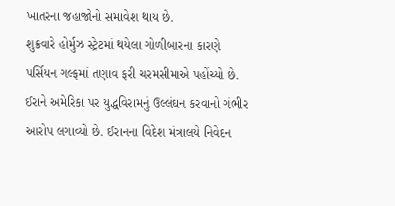ખાતરના જહાજોનો સમાવેશ થાય છે.
શુક્રવારે હોર્મુઝ સ્ટ્રેટમાં થયેલા ગોળીબારના કારણે પર્સિયન ગલ્ફમાં તણાવ ફરી ચરમસીમાએ પહોંચ્યો છે. ઈરાને અમેરિકા પર યુદ્ધવિરામનું ઉલ્લંઘન કરવાનો ગંભીર આરોપ લગાવ્યો છે. ઈરાનના વિદેશ મંત્રાલયે નિવેદન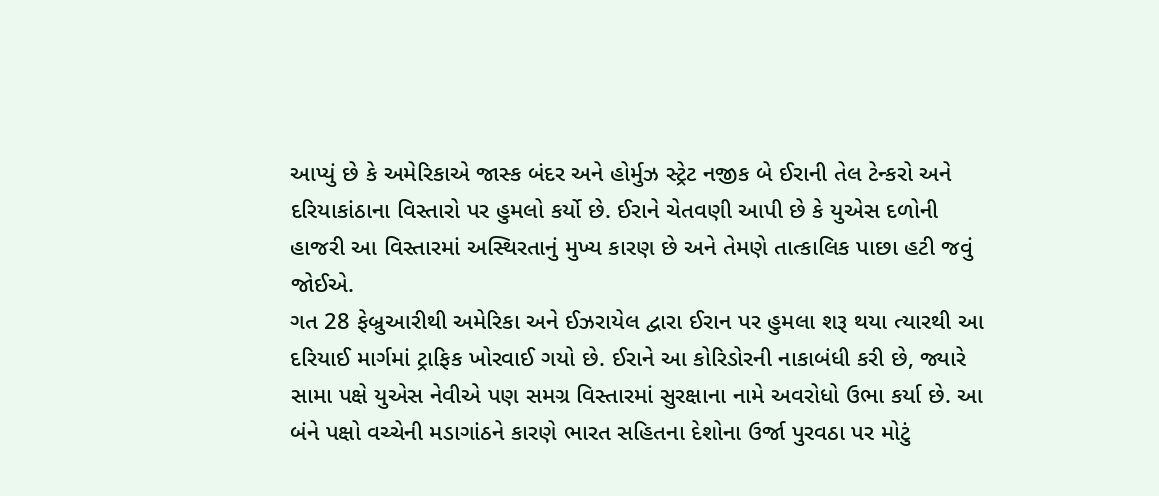આપ્યું છે કે અમેરિકાએ જાસ્ક બંદર અને હોર્મુઝ સ્ટ્રેટ નજીક બે ઈરાની તેલ ટેન્કરો અને દરિયાકાંઠાના વિસ્તારો પર હુમલો કર્યો છે. ઈરાને ચેતવણી આપી છે કે યુએસ દળોની હાજરી આ વિસ્તારમાં અસ્થિરતાનું મુખ્ય કારણ છે અને તેમણે તાત્કાલિક પાછા હટી જવું જોઈએ.
ગત 28 ફેબ્રુઆરીથી અમેરિકા અને ઈઝરાયેલ દ્વારા ઈરાન પર હુમલા શરૂ થયા ત્યારથી આ દરિયાઈ માર્ગમાં ટ્રાફિક ખોરવાઈ ગયો છે. ઈરાને આ કોરિડોરની નાકાબંધી કરી છે, જ્યારે સામા પક્ષે યુએસ નેવીએ પણ સમગ્ર વિસ્તારમાં સુરક્ષાના નામે અવરોધો ઉભા કર્યા છે. આ બંને પક્ષો વચ્ચેની મડાગાંઠને કારણે ભારત સહિતના દેશોના ઉર્જા પુરવઠા પર મોટું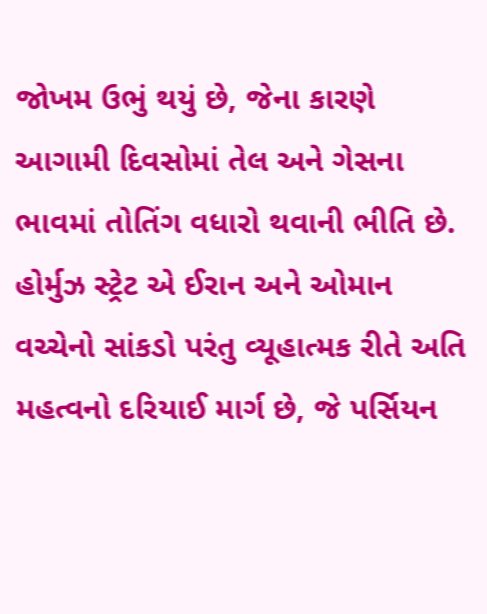જોખમ ઉભું થયું છે, જેના કારણે આગામી દિવસોમાં તેલ અને ગેસના ભાવમાં તોતિંગ વધારો થવાની ભીતિ છે.
હોર્મુઝ સ્ટ્રેટ એ ઈરાન અને ઓમાન વચ્ચેનો સાંકડો પરંતુ વ્યૂહાત્મક રીતે અતિ મહત્વનો દરિયાઈ માર્ગ છે, જે પર્સિયન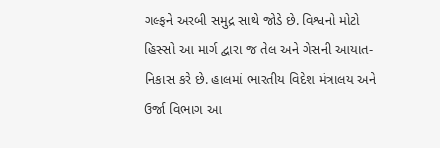ગલ્ફને અરબી સમુદ્ર સાથે જોડે છે. વિશ્વનો મોટો હિસ્સો આ માર્ગ દ્વારા જ તેલ અને ગેસની આયાત-નિકાસ કરે છે. હાલમાં ભારતીય વિદેશ મંત્રાલય અને ઉર્જા વિભાગ આ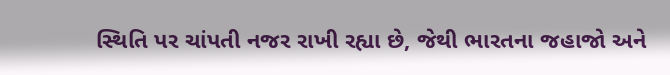સ્થિતિ પર ચાંપતી નજર રાખી રહ્યા છે, જેથી ભારતના જહાજો અને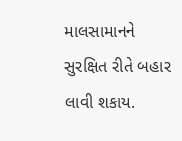માલસામાનને સુરક્ષિત રીતે બહાર લાવી શકાય.